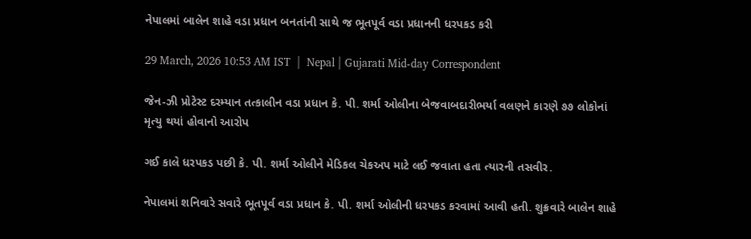નેપાલમાં બાલેન શાહે વડા પ્રધાન બનતાંની સાથે જ ભૂતપૂર્વ વડા પ્રધાનની ધરપકડ કરી

29 March, 2026 10:53 AM IST  |  Nepal | Gujarati Mid-day Correspondent

જેન-ઝી પ્રોટેસ્ટ દરમ્યાન તત્કાલીન વડા પ્રધાન કે. પી. શર્મા ઓલીના બેજવાબદારીભર્યા વલણને કારણે ૭૭ લોકોનાં મૃત્યુ થયાં હોવાનો આરોપ

ગઈ કાલે ધરપકડ પછી કે. પી. શર્મા ઓલીને મેડિકલ ચેકઅપ માટે લઈ જવાતા હતા ત્યારની તસવીર.

નેપાલમાં શનિવારે સવારે ભૂતપૂર્વ વડા પ્રધાન કે. પી. શર્મા ઓલીની ધરપકડ કરવામાં આવી હતી. શુક્રવારે બાલેન શાહે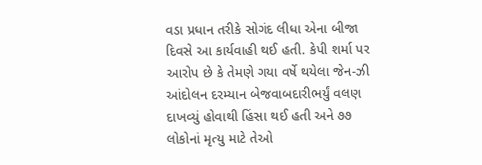વડા પ્રધાન તરીકે સોગંદ લીધા એના બીજા દિવસે આ કાર્યવાહી થઈ હતી. કેપી શર્મા પર આરોપ છે કે તેમણે ગયા વર્ષે થયેલા જેન-ઝી આંદોલન દરમ્યાન બેજવાબદારીભર્યું વલણ દાખવ્યું હોવાથી હિંસા થઈ હતી અને ૭૭ લોકોનાં મૃત્યુ માટે તેઓ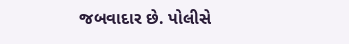જબવાદાર છે. પોલીસે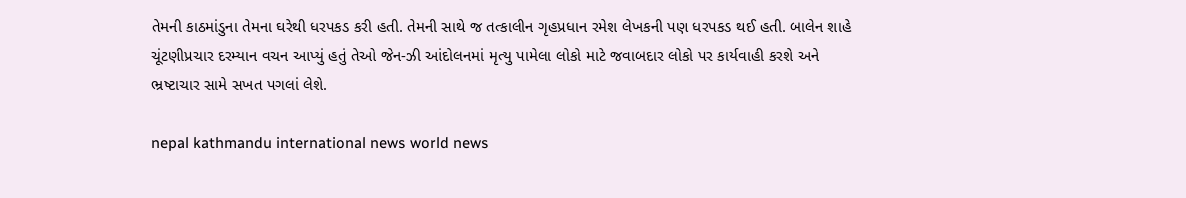તેમની કાઠમાંડુના તેમના ઘરેથી ધરપકડ કરી હતી. તેમની સાથે જ તત્કાલીન ગૃહપ્રધાન રમેશ લેખકની પણ ધરપકડ થઈ હતી. બાલેન શાહે ચૂંટણીપ્રચાર દરમ્યાન વચન આપ્યું હતું તેઓ જેન-ઝી આંદોલનમાં મૃત્યુ પામેલા લોકો માટે જવાબદાર લોકો પર કાર્યવાહી કરશે અને ભ્રષ્ટાચાર સામે સખત પગલાં લેશે.

nepal kathmandu international news world news